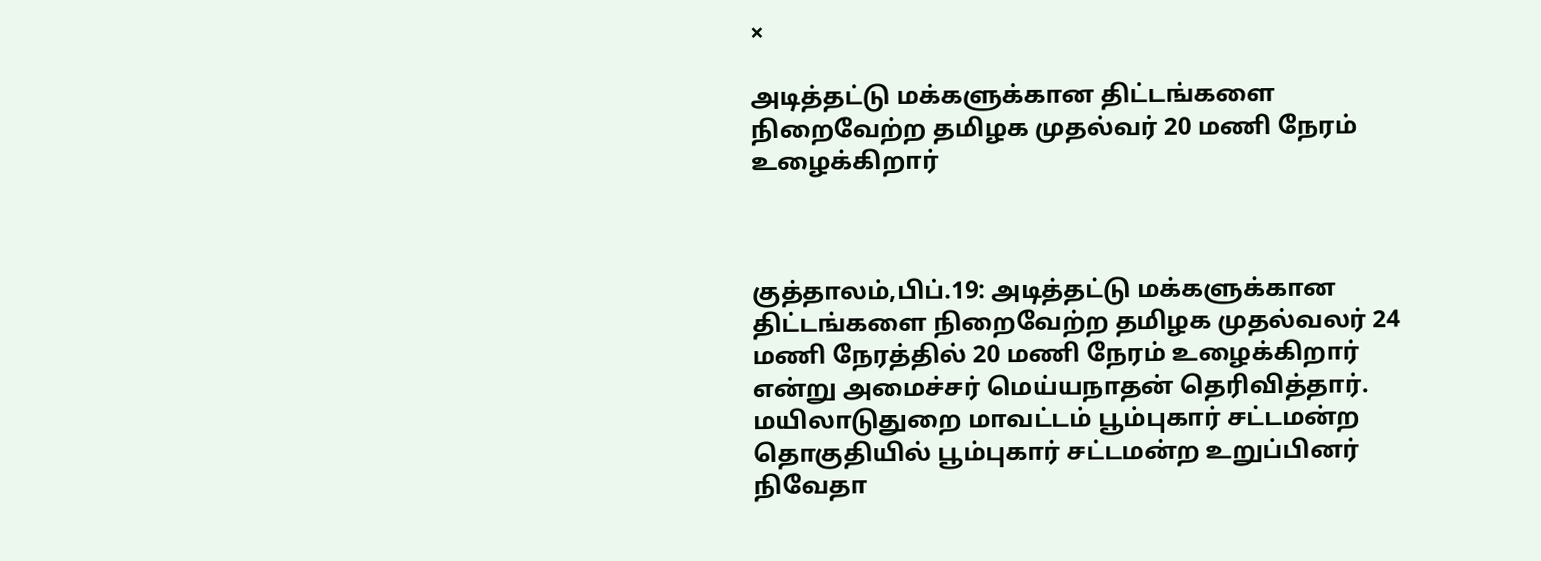×

அடித்தட்டு மக்களுக்கான திட்டங்களை நிறைவேற்ற தமிழக முதல்வர் 20 மணி நேரம் உழைக்கிறார்



குத்தாலம்,பிப்.19: அடித்தட்டு மக்களுக்கான திட்டங்களை நிறைவேற்ற தமிழக முதல்வலர் 24 மணி நேரத்தில் 20 மணி நேரம் உழைக்கிறார் என்று அமைச்சர் மெய்யநாதன் தெரிவித்தார்.
மயிலாடுதுறை மாவட்டம் பூம்புகார் சட்டமன்ற தொகுதியில் பூம்புகார் சட்டமன்ற உறுப்பினர் நிவேதா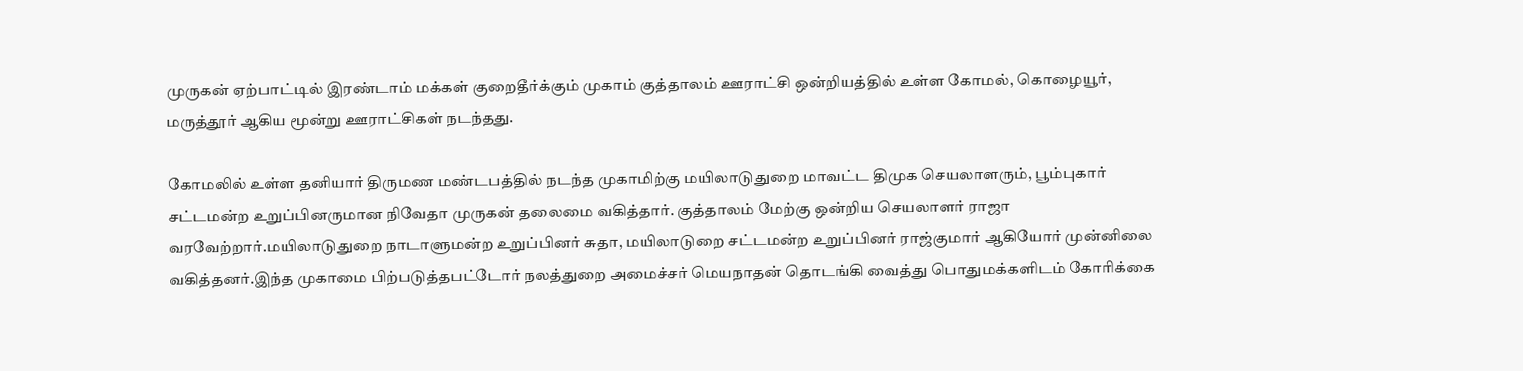முருகன் ஏற்பாட்டில் இரண்டாம் மக்கள் குறைதீர்க்கும் முகாம் குத்தாலம் ஊராட்சி ஒன்றியத்தில் உள்ள கோமல், கொழையூர், மருத்தூர் ஆகிய மூன்று ஊராட்சிகள் நடந்தது.

கோமலில் உள்ள தனியார் திருமண மண்டபத்தில் நடந்த முகாமிற்கு மயிலாடுதுறை மாவட்ட திமுக செயலாளரும், பூம்புகார் சட்டமன்ற உறுப்பினருமான நிவேதா முருகன் தலைமை வகித்தார். குத்தாலம் மேற்கு ஒன்றிய செயலாளர் ராஜா வரவேற்றார்.மயிலாடுதுறை நாடாளுமன்ற உறுப்பினர் சுதா, மயிலாடுறை சட்டமன்ற உறுப்பினர் ராஜ்குமார் ஆகியோர் முன்னிலை வகித்தனர்.இந்த முகாமை பிற்படுத்தபட்டோர் நலத்துறை அமைச்சர் மெயநாதன் தொடங்கி வைத்து பொதுமக்களிடம் கோரிக்கை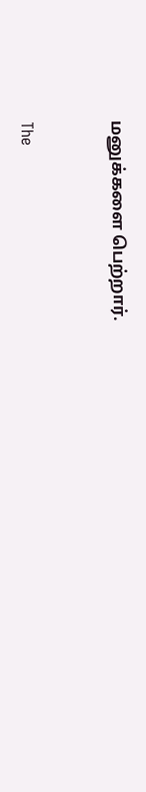மனுக்களை பெற்றார்.



The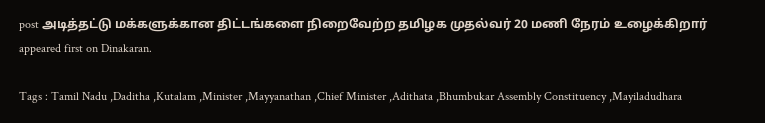post அடித்தட்டு மக்களுக்கான திட்டங்களை நிறைவேற்ற தமிழக முதல்வர் 20 மணி நேரம் உழைக்கிறார் appeared first on Dinakaran.

Tags : Tamil Nadu ,Daditha ,Kutalam ,Minister ,Mayyanathan ,Chief Minister ,Adithata ,Bhumbukar Assembly Constituency ,Mayiladudhara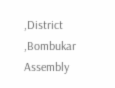,District ,Bombukar Assembly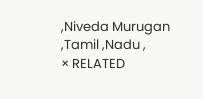,Niveda Murugan ,Tamil ,Nadu ,
× RELATED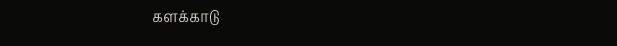களக்காடு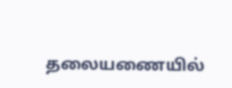தலையணையில்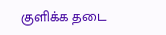குளிக்க தடை